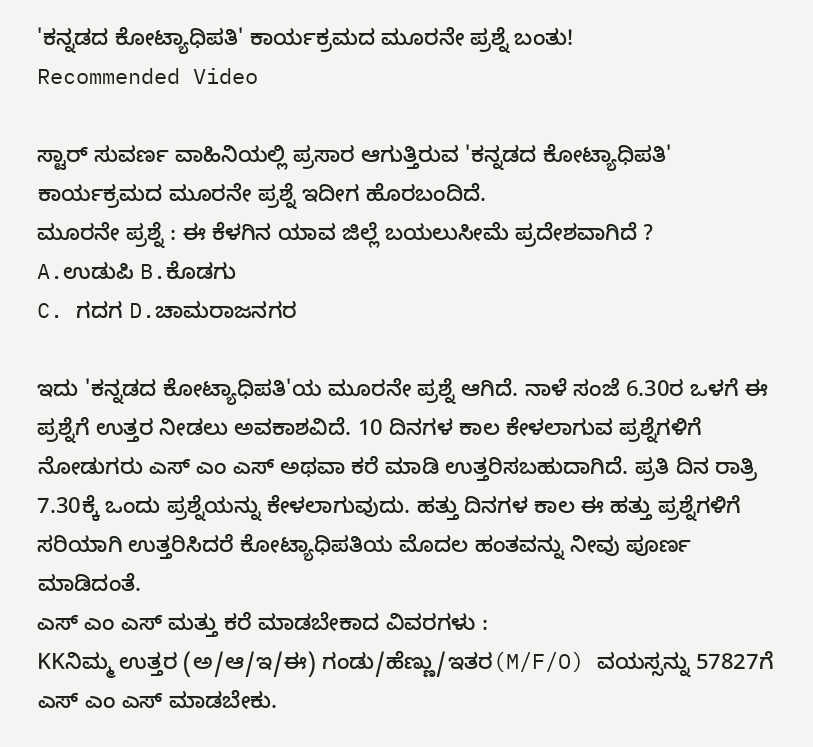'ಕನ್ನಡದ ಕೋಟ್ಯಾಧಿಪತಿ' ಕಾರ್ಯಕ್ರಮದ ಮೂರನೇ ಪ್ರಶ್ನೆ ಬಂತು!
Recommended Video

ಸ್ಟಾರ್ ಸುವರ್ಣ ವಾಹಿನಿಯಲ್ಲಿ ಪ್ರಸಾರ ಆಗುತ್ತಿರುವ 'ಕನ್ನಡದ ಕೋಟ್ಯಾಧಿಪತಿ' ಕಾರ್ಯಕ್ರಮದ ಮೂರನೇ ಪ್ರಶ್ನೆ ಇದೀಗ ಹೊರಬಂದಿದೆ.
ಮೂರನೇ ಪ್ರಶ್ನೆ : ಈ ಕೆಳಗಿನ ಯಾವ ಜಿಲ್ಲೆ ಬಯಲುಸೀಮೆ ಪ್ರದೇಶವಾಗಿದೆ ?
A.ಉಡುಪಿ B.ಕೊಡಗು
C. ಗದಗ D.ಚಾಮರಾಜನಗರ

ಇದು 'ಕನ್ನಡದ ಕೋಟ್ಯಾಧಿಪತಿ'ಯ ಮೂರನೇ ಪ್ರಶ್ನೆ ಆಗಿದೆ. ನಾಳೆ ಸಂಜೆ 6.30ರ ಒಳಗೆ ಈ ಪ್ರಶ್ನೆಗೆ ಉತ್ತರ ನೀಡಲು ಅವಕಾಶವಿದೆ. 10 ದಿನಗಳ ಕಾಲ ಕೇಳಲಾಗುವ ಪ್ರಶ್ನೆಗಳಿಗೆ ನೋಡುಗರು ಎಸ್ ಎಂ ಎಸ್ ಅಥವಾ ಕರೆ ಮಾಡಿ ಉತ್ತರಿಸಬಹುದಾಗಿದೆ. ಪ್ರತಿ ದಿನ ರಾತ್ರಿ 7.30ಕ್ಕೆ ಒಂದು ಪ್ರಶ್ನೆಯನ್ನು ಕೇಳಲಾಗುವುದು. ಹತ್ತು ದಿನಗಳ ಕಾಲ ಈ ಹತ್ತು ಪ್ರಶ್ನೆಗಳಿಗೆ ಸರಿಯಾಗಿ ಉತ್ತರಿಸಿದರೆ ಕೋಟ್ಯಾಧಿಪತಿಯ ಮೊದಲ ಹಂತವನ್ನು ನೀವು ಪೂರ್ಣ ಮಾಡಿದಂತೆ.
ಎಸ್ ಎಂ ಎಸ್ ಮತ್ತು ಕರೆ ಮಾಡಬೇಕಾದ ವಿವರಗಳು :
KKನಿಮ್ಮ ಉತ್ತರ (ಅ/ಆ/ಇ/ಈ) ಗಂಡು/ಹೆಣ್ಣು/ಇತರ(M/F/O) ವಯಸ್ಸನ್ನು 57827ಗೆ ಎಸ್ ಎಂ ಎಸ್ ಮಾಡಬೇಕು.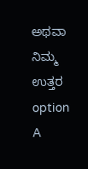ಅಥವಾ ನಿಮ್ಮ ಉತ್ತರ option A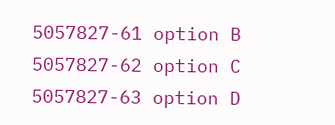5057827-61 option B 5057827-62 option C 5057827-63 option D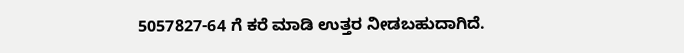5057827-64 ಗೆ ಕರೆ ಮಾಡಿ ಉತ್ತರ ನೀಡಬಹುದಾಗಿದೆ.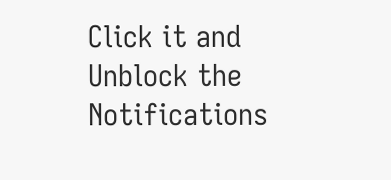Click it and Unblock the Notifications